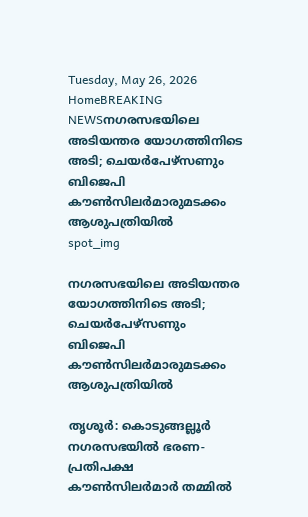Tuesday, May 26, 2026
HomeBREAKING NEWSനഗരസഭയിലെ അടിയന്തര യോഗത്തിനിടെ അടി; ചെയര്‍പേഴ്സണും ബിജെപി കൗണ്‍സിലര്‍മാരുമടക്കം ആശുപത്രിയിൽ
spot_img

നഗരസഭയിലെ അടിയന്തര യോഗത്തിനിടെ അടി; ചെയര്‍പേഴ്സണും ബിജെപി കൗണ്‍സിലര്‍മാരുമടക്കം ആശുപത്രിയിൽ

തൃശൂര്‍: കൊടുങ്ങല്ലൂര്‍ നഗരസഭയില്‍ ഭരണ-പ്രതിപക്ഷ കൗണ്‍സിലര്‍മാര്‍ തമ്മില്‍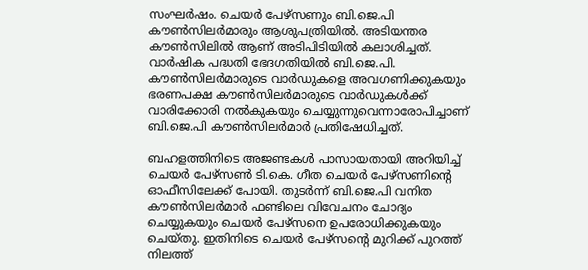സംഘര്‍ഷം. ചെയര്‍ പേഴ്‌സണും ബി.ജെ.പി കൗണ്‍സിലര്‍മാരും ആശുപത്രിയില്‍. അടിയന്തര കൗണ്‍സിലില്‍ ആണ് അടിപിടിയില്‍ കലാശിച്ചത്. വാര്‍ഷിക പദ്ധതി ഭേദഗതിയില്‍ ബി.ജെ.പി. കൗണ്‍സിലര്‍മാരുടെ വാര്‍ഡുകളെ അവഗണിക്കുകയും ഭരണപക്ഷ കൗണ്‍സിലര്‍മാരുടെ വാര്‍ഡുകള്‍ക്ക് വാരിക്കോരി നല്‍കുകയും ചെയ്യുന്നുവെന്നാരോപിച്ചാണ് ബി.ജെ.പി കൗണ്‍സിലര്‍മാര്‍ പ്രതിഷേധിച്ചത്.

ബഹളത്തിനിടെ അജണ്ടകള്‍ പാസായതായി അറിയിച്ച് ചെയര്‍ പേഴ്‌സണ്‍ ടി.കെ. ഗീത ചെയര്‍ പേഴ്‌സണിന്‍റെ ഓഫീസിലേക്ക് പോയി. തുടര്‍ന്ന് ബി.ജെ.പി വനിത കൗണ്‍സിലര്‍മാര്‍ ഫണ്ടിലെ വിവേചനം ചോദ്യം ചെയ്യുകയും ചെയര്‍ പേഴ്‌സനെ ഉപരോധിക്കുകയും ചെയ്തു. ഇതിനിടെ ചെയര്‍ പേഴ്‌സന്റെ മുറിക്ക് പുറത്ത് നിലത്ത്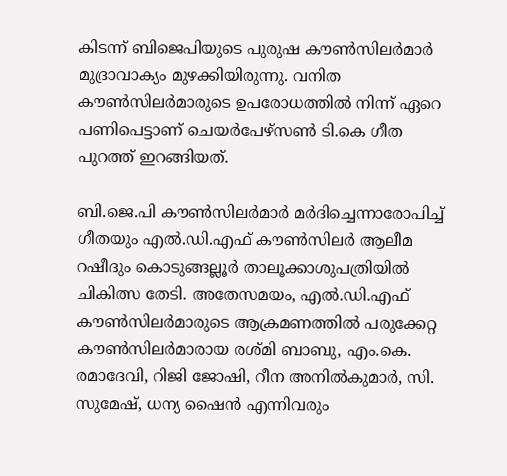കിടന്ന് ബിജെപിയുടെ പുരുഷ കൗണ്‍സിലര്‍മാര്‍ മുദ്രാവാക്യം മുഴക്കിയിരുന്നു. വനിത കൗണ്‍സിലര്‍മാരുടെ ഉപരോധത്തില്‍ നിന്ന് ഏറെ പണിപെട്ടാണ് ചെയര്‍പേഴ്‌സണ്‍ ടി.കെ ഗീത പുറത്ത് ഇറങ്ങിയത്.

ബി.ജെ.പി കൗണ്‍സിലര്‍മാര്‍ മര്‍ദിച്ചെന്നാരോപിച്ച് ഗീതയും എല്‍.ഡി.എഫ് കൗണ്‍സിലര്‍ ആലീമ റഷീദും കൊടുങ്ങല്ലൂര്‍ താലൂക്കാശുപത്രിയില്‍ ചികിത്സ തേടി. അതേസമയം, എല്‍.ഡി.എഫ് കൗണ്‍സിലര്‍മാരുടെ ആക്രമണത്തില്‍ പരുക്കേറ്റ കൗണ്‍സിലര്‍മാരായ രശ്മി ബാബു, എം.കെ. രമാദേവി, റിജി ജോഷി, റീന അനില്‍കുമാര്‍, സി. സുമേഷ്, ധന്യ ഷൈന്‍ എന്നിവരും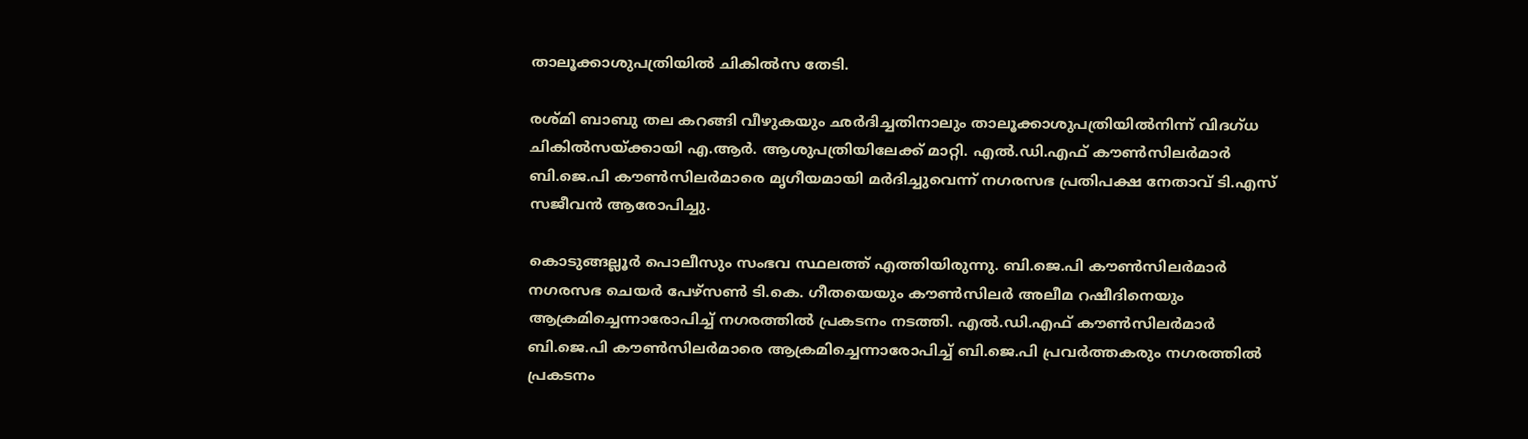താലൂക്കാശുപത്രിയില്‍ ചികില്‍സ തേടി.

രശ്മി ബാബു തല കറങ്ങി വീഴുകയും ഛര്‍ദിച്ചതിനാലും താലൂക്കാശുപത്രിയില്‍നിന്ന് വിദഗ്ധ ചികില്‍സയ്ക്കായി എ.ആര്‍. ആശുപത്രിയിലേക്ക് മാറ്റി. എല്‍.ഡി.എഫ് കൗണ്‍സിലര്‍മാര്‍ ബി.ജെ.പി കൗണ്‍സിലര്‍മാരെ മൃഗീയമായി മര്‍ദിച്ചുവെന്ന് നഗരസഭ പ്രതിപക്ഷ നേതാവ് ടി.എസ് സജീവന്‍ ആരോപിച്ചു.

കൊടുങ്ങല്ലൂര്‍ പൊലീസും സംഭവ സ്ഥലത്ത് എത്തിയിരുന്നു. ബി.ജെ.പി കൗണ്‍സിലര്‍മാര്‍ നഗരസഭ ചെയര്‍ പേഴ്‌സണ്‍ ടി.കെ. ഗീതയെയും കൗണ്‍സിലര്‍ അലീമ റഷീദിനെയും ആക്രമിച്ചെന്നാരോപിച്ച് നഗരത്തില്‍ പ്രകടനം നടത്തി. എല്‍.ഡി.എഫ് കൗണ്‍സിലര്‍മാര്‍ ബി.ജെ.പി കൗണ്‍സിലര്‍മാരെ ആക്രമിച്ചെന്നാരോപിച്ച് ബി.ജെ.പി പ്രവര്‍ത്തകരും നഗരത്തില്‍ പ്രകടനം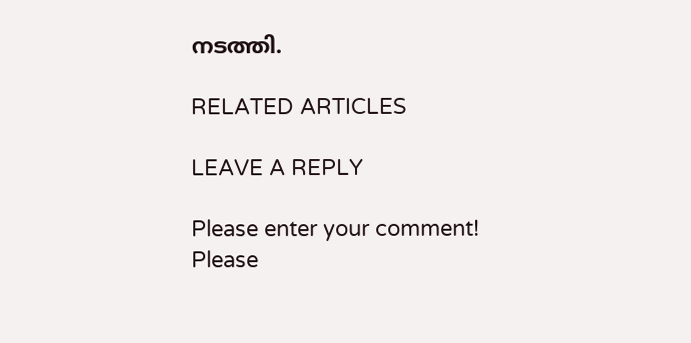നടത്തി.

RELATED ARTICLES

LEAVE A REPLY

Please enter your comment!
Please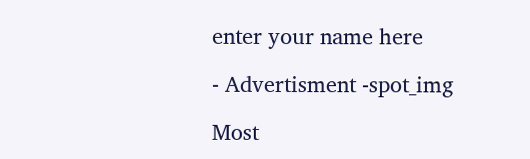enter your name here

- Advertisment -spot_img

Most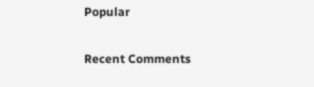Popular

Recent Comments